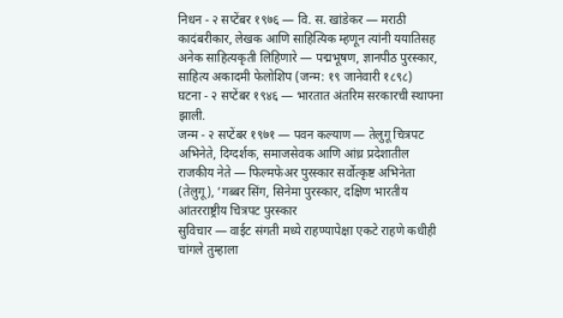निधन - २ सप्टेंबर १९७६ — वि. स. खांडेकर — मराठी कादंबरीकार, लेखक आणि साहित्यिक म्हणून त्यांनी ययातिसह अनेक साहित्यकृती लिहिणारे — पद्मभूषण, ज्ञानपीठ पुरस्कार, साहित्य अकादमी फेलोशिप (जन्म: १९ जानेवारी १८९८)
घटना - २ सप्टेंबर १९४६ — भारतात अंतरिम सरकारची स्थापना झाली.
जन्म - २ सप्टेंबर १९७१ — पवन कल्याण — तेलुगू चित्रपट अभिनेते, दिग्दर्शक, समाजसेवक आणि आंध्र प्रदेशातील राजकीय नेते — फिल्मफेअर पुरस्कार सर्वोत्कृष्ट अभिनेता (तेलुगू), ‘गब्बर सिंग, सिनेमा पुरस्कार, दक्षिण भारतीय आंतरराष्ट्रीय चित्रपट पुरस्कार
सुविचार — वाईट संगती मध्ये राहण्यापेक्षा एकटे राहणे कधीही चांगले तुम्हाला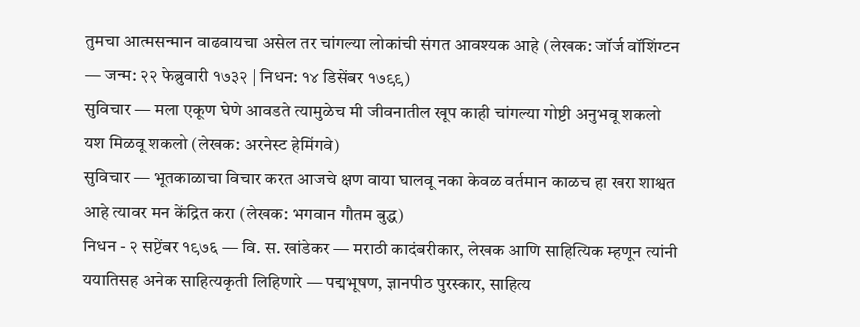तुमचा आत्मसन्मान वाढवायचा असेल तर चांगल्या लोकांची संगत आवश्यक आहे (लेखक: जॉर्ज वॉशिंग्टन — जन्म: २२ फेब्रुवारी १७३२ | निधन: १४ डिसेंबर १७९९)
सुविचार — मला एकूण घेणे आवडते त्यामुळेच मी जीवनातील खूप काही चांगल्या गोष्टी अनुभवू शकलो यश मिळवू शकलो (लेखक: अरनेस्ट हेमिंगवे)
सुविचार — भूतकाळाचा विचार करत आजचे क्षण वाया घालवू नका केवळ वर्तमान काळच हा खरा शाश्वत आहे त्यावर मन केंद्रित करा (लेखक: भगवान गौतम बुद्ध)
निधन - २ सप्टेंबर १९७६ — वि. स. खांडेकर — मराठी कादंबरीकार, लेखक आणि साहित्यिक म्हणून त्यांनी ययातिसह अनेक साहित्यकृती लिहिणारे — पद्मभूषण, ज्ञानपीठ पुरस्कार, साहित्य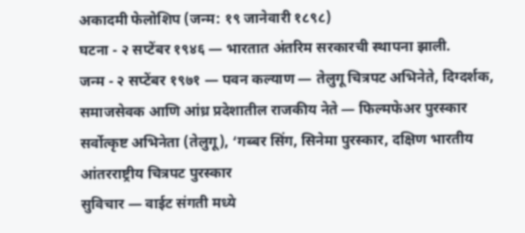अकादमी फेलोशिप (जन्म: १९ जानेवारी १८९८)
घटना - २ सप्टेंबर १९४६ — भारतात अंतरिम सरकारची स्थापना झाली.
जन्म - २ सप्टेंबर १९७१ — पवन कल्याण — तेलुगू चित्रपट अभिनेते, दिग्दर्शक, समाजसेवक आणि आंध्र प्रदेशातील राजकीय नेते — फिल्मफेअर पुरस्कार सर्वोत्कृष्ट अभिनेता (तेलुगू), ‘गब्बर सिंग, सिनेमा पुरस्कार, दक्षिण भारतीय आंतरराष्ट्रीय चित्रपट पुरस्कार
सुविचार — वाईट संगती मध्ये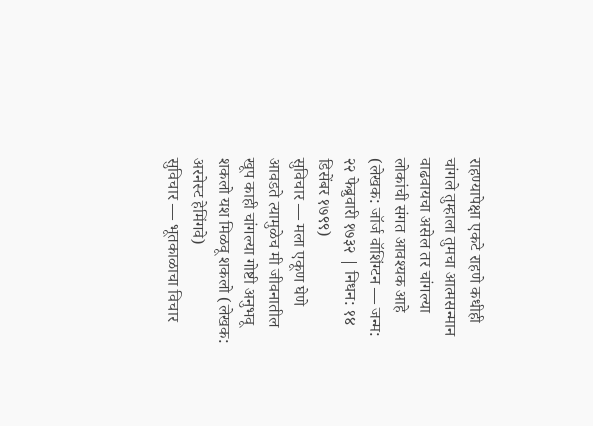राहण्यापेक्षा एकटे राहणे कधीही चांगले तुम्हाला तुमचा आत्मसन्मान वाढवायचा असेल तर चांगल्या लोकांची संगत आवश्यक आहे (लेखक: जॉर्ज वॉशिंग्टन — जन्म: २२ फेब्रुवारी १७३२ | निधन: १४ डिसेंबर १७९९)
सुविचार — मला एकूण घेणे आवडते त्यामुळेच मी जीवनातील खूप काही चांगल्या गोष्टी अनुभवू शकलो यश मिळवू शकलो (लेखक: अरनेस्ट हेमिंगवे)
सुविचार — भूतकाळाचा विचार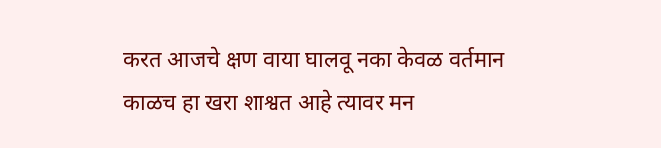करत आजचे क्षण वाया घालवू नका केवळ वर्तमान काळच हा खरा शाश्वत आहे त्यावर मन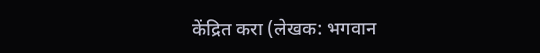केंद्रित करा (लेखक: भगवान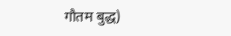गौतम बुद्ध)